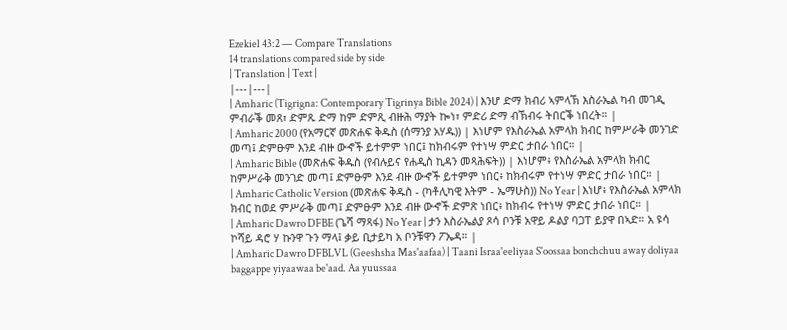Ezekiel 43:2 — Compare Translations
14 translations compared side by side
| Translation | Text |
|---|---|
| Amharic (Tigrigna: Contemporary Tigrinya Bible 2024) | እንሆ ድማ ክብሪ ኣምላኽ እስራኤል ካብ መገዲ ምብራቕ መጸ፣ ድምጹ ድማ ከም ድምጺ ብዙሕ ማያት ኰነ፣ ምድሪ ድማ ብኽብሩ ትበርቕ ነበረት። |
| Amharic 2000 (የአማርኛ መጽሐፍ ቅዱስ (ሰማንያ አሃዱ)) | እነሆም የእስራኤል አምላክ ክብር ከምሥራቅ መንገድ መጣ፤ ድምፁም እንደ ብዙ ውኆች ይተምም ነበር፤ ከክብሩም የተነሣ ምድር ታበራ ነበር። |
| Amharic Bible (መጽሐፍ ቅዱስ (የብሉይና የሐዲስ ኪዳን መጻሕፍት)) | እነሆም፥ የእስራኤል አምላክ ክብር ከምሥራቅ መንገድ መጣ፤ ድምፁም እንደ ብዙ ውኆች ይተምም ነበር፥ ከክብሩም የተነሣ ምድር ታበራ ነበር። |
| Amharic Catholic Version (መጽሐፍ ቅዱስ - (ካቶሊካዊ እትም - ኤማሁስ)) No Year | እነሆ፥ የእስራኤል አምላክ ክብር ከወደ ምሥራቅ መጣ፤ ድምፁም እንደ ብዙ ውኆች ድምጽ ነበር፥ ከክብሩ የተነሣ ምድር ታበራ ነበር። |
| Amharic Dawro DFBE (ጌሻ ማጻፋ) No Year | ታን እስራኤልያ ጾሳ ቦንቹ አዋይ ዶልያ ባጋፐ ይያዋ በኣድ። አ ዩሳ ኮሻይ ዳሮ ሃ ኩንዋ ጉን ማላ፤ ቃይ ቢታይካ አ ቦንቹዋን ፖኤዳ። |
| Amharic Dawro DFBLVL (Geeshsha Mas'aafaa) | Taani Israa'eeliyaa S'oossaa bonchchuu away doliyaa baggappe yiyaawaa be'aad. Aa yuussaa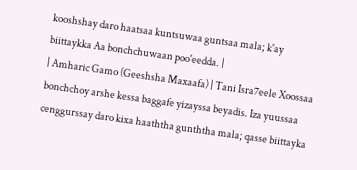kooshshay daro haatsaa kuntsuwaa guntsaa mala; k'ay biittaykka Aa bonchchuwaan poo'eedda. |
| Amharic Gamo (Geeshsha Maxaafa) | Tani Isra7eele Xoossaa bonchchoy arshe kessa baggafe yizayssa beyadis. Iza yuussaa cenggurssay daro kixa haaththa gunththa mala; qasse biittayka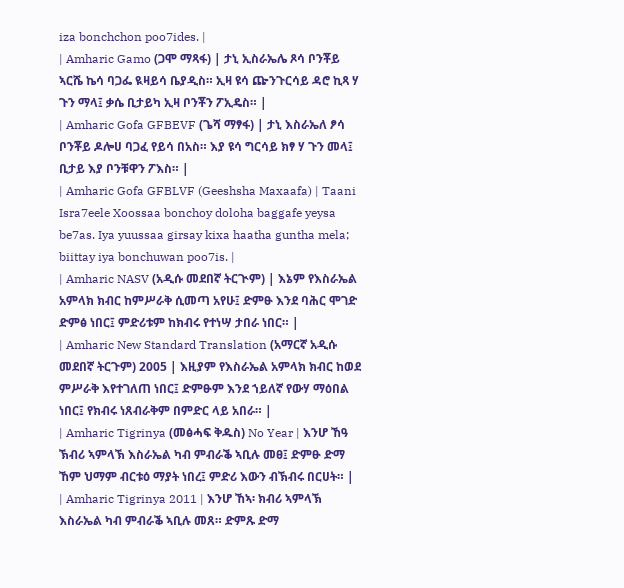iza bonchchon poo7ides. |
| Amharic Gamo (ጋሞ ማጻፋ) | ታኒ ኢስራኤሌ ጾሳ ቦንቾይ ኣርሼ ኬሳ ባጋፌ ዪዛይሳ ቤያዲስ። ኢዛ ዩሳ ጬንጉርሳይ ዳሮ ኪጻ ሃ ጉን ማላ፤ ቃሴ ቢታይካ ኢዛ ቦንቾን ፖኢዴስ። |
| Amharic Gofa GFBEVF (ጌሻ ማፃፋ) | ታኒ እስራኤለ ፆሳ ቦንቾይ ዶሎሀ ባጋፈ የይሳ በአስ። እያ ዩሳ ግርሳይ ክፃ ሃ ጉን መላ፤ ቢታይ እያ ቦንቹዋን ፖእስ። |
| Amharic Gofa GFBLVF (Geeshsha Maxaafa) | Taani Isra7eele Xoossaa bonchoy doloha baggafe yeysa be7as. Iya yuussaa girsay kixa haatha guntha mela; biittay iya bonchuwan poo7is. |
| Amharic NASV (አዲሱ መደበኛ ትርጒም) | እኔም የእስራኤል አምላክ ክብር ከምሥራቅ ሲመጣ አየሁ፤ ድምፁ እንደ ባሕር ሞገድ ድምፅ ነበር፤ ምድሪቱም ከክብሩ የተነሣ ታበራ ነበር። |
| Amharic New Standard Translation (አማርኛ አዲሱ መደበኛ ትርጉም) 2005 | እዚያም የእስራኤል አምላክ ክብር ከወደ ምሥራቅ እየተገለጠ ነበር፤ ድምፁም እንደ ኀይለኛ የውሃ ማዕበል ነበር፤ የክብሩ ነጸብራቅም በምድር ላይ አበራ። |
| Amharic Tigrinya (መፅሓፍ ቅዱስ) No Year | እንሆ ኸዓ ኽብሪ ኣምላኽ እስራኤል ካብ ምብራቕ ኣቢሉ መፀ፤ ድምፁ ድማ ኸም ህማም ብርቱዕ ማያት ነበረ፤ ምድሪ እውን ብኽብሩ በርሀት። |
| Amharic Tigrinya 2011 | እንሆ ኸኣ፡ ክብሪ ኣምላኽ እስራኤል ካብ ምብራቕ ኣቢሉ መጸ። ድምጹ ድማ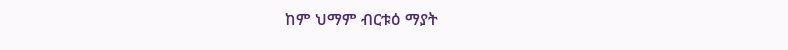ከም ህማም ብርቱዕ ማያት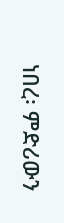ነበረ፡ ምድሪውን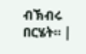ብኽብሩ በርሄት። |